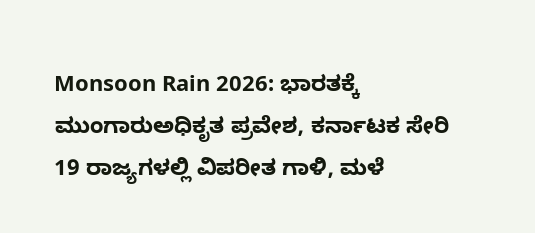Monsoon Rain 2026: ಭಾರತಕ್ಕೆ ಮುಂಗಾರುಅಧಿಕೃತ ಪ್ರವೇಶ, ಕರ್ನಾಟಕ ಸೇರಿ 19 ರಾಜ್ಯಗಳಲ್ಲಿ ವಿಪರೀತ ಗಾಳಿ, ಮಳೆ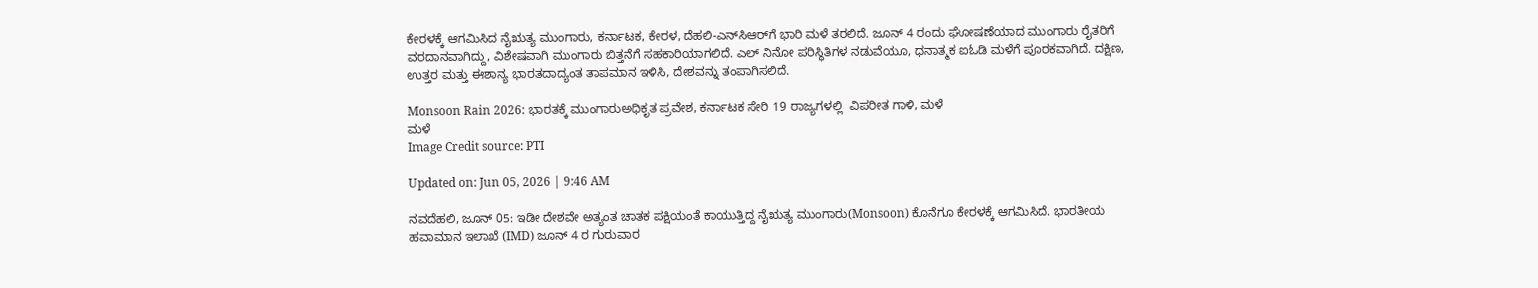ಕೇರಳಕ್ಕೆ ಆಗಮಿಸಿದ ನೈಋತ್ಯ ಮುಂಗಾರು, ಕರ್ನಾಟಕ, ಕೇರಳ, ದೆಹಲಿ-ಎನ್‌ಸಿಆರ್‌ಗೆ ಭಾರಿ ಮಳೆ ತರಲಿದೆ. ಜೂನ್ 4 ರಂದು ಘೋಷಣೆಯಾದ ಮುಂಗಾರು ರೈತರಿಗೆ ವರದಾನವಾಗಿದ್ದು, ವಿಶೇಷವಾಗಿ ಮುಂಗಾರು ಬಿತ್ತನೆಗೆ ಸಹಕಾರಿಯಾಗಲಿದೆ. ಎಲ್ ನಿನೋ ಪರಿಸ್ಥಿತಿಗಳ ನಡುವೆಯೂ, ಧನಾತ್ಮಕ ಐಓಡಿ ಮಳೆಗೆ ಪೂರಕವಾಗಿದೆ. ದಕ್ಷಿಣ, ಉತ್ತರ ಮತ್ತು ಈಶಾನ್ಯ ಭಾರತದಾದ್ಯಂತ ತಾಪಮಾನ ಇಳಿಸಿ, ದೇಶವನ್ನು ತಂಪಾಗಿಸಲಿದೆ.

Monsoon Rain 2026: ಭಾರತಕ್ಕೆ ಮುಂಗಾರುಅಧಿಕೃತ ಪ್ರವೇಶ, ಕರ್ನಾಟಕ ಸೇರಿ 19 ರಾಜ್ಯಗಳಲ್ಲಿ  ವಿಪರೀತ ಗಾಳಿ, ಮಳೆ
ಮಳೆ
Image Credit source: PTI

Updated on: Jun 05, 2026 | 9:46 AM

ನವದೆಹಲಿ, ಜೂನ್ 05: ಇಡೀ ದೇಶವೇ ಅತ್ಯಂತ ಚಾತಕ ಪಕ್ಷಿಯಂತೆ ಕಾಯುತ್ತಿದ್ದ ನೈಋತ್ಯ ಮುಂಗಾರು(Monsoon) ಕೊನೆಗೂ ಕೇರಳಕ್ಕೆ ಆಗಮಿಸಿದೆ. ಭಾರತೀಯ ಹವಾಮಾನ ಇಲಾಖೆ (IMD) ಜೂನ್ 4 ರ ಗುರುವಾರ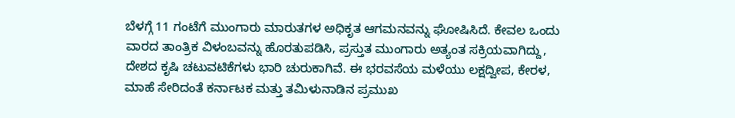ಬೆಳಗ್ಗೆ 11 ಗಂಟೆಗೆ ಮುಂಗಾರು ಮಾರುತಗಳ ಅಧಿಕೃತ ಆಗಮನವನ್ನು ಘೋಷಿಸಿದೆ. ಕೇವಲ ಒಂದು ವಾರದ ತಾಂತ್ರಿಕ ವಿಳಂಬವನ್ನು ಹೊರತುಪಡಿಸಿ, ಪ್ರಸ್ತುತ ಮುಂಗಾರು ಅತ್ಯಂತ ಸಕ್ರಿಯವಾಗಿದ್ದು, ದೇಶದ ಕೃಷಿ ಚಟುವಟಿಕೆಗಳು ಭಾರಿ ಚುರುಕಾಗಿವೆ. ಈ ಭರವಸೆಯ ಮಳೆಯು ಲಕ್ಷದ್ವೀಪ, ಕೇರಳ, ಮಾಹೆ ಸೇರಿದಂತೆ ಕರ್ನಾಟಕ ಮತ್ತು ತಮಿಳುನಾಡಿನ ಪ್ರಮುಖ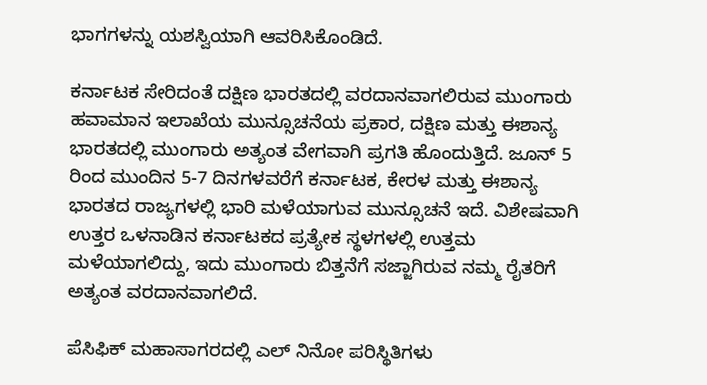ಭಾಗಗಳನ್ನು ಯಶಸ್ವಿಯಾಗಿ ಆವರಿಸಿಕೊಂಡಿದೆ.

ಕರ್ನಾಟಕ ಸೇರಿದಂತೆ ದಕ್ಷಿಣ ಭಾರತದಲ್ಲಿ ವರದಾನವಾಗಲಿರುವ ಮುಂಗಾರು
ಹವಾಮಾನ ಇಲಾಖೆಯ ಮುನ್ಸೂಚನೆಯ ಪ್ರಕಾರ, ದಕ್ಷಿಣ ಮತ್ತು ಈಶಾನ್ಯ ಭಾರತದಲ್ಲಿ ಮುಂಗಾರು ಅತ್ಯಂತ ವೇಗವಾಗಿ ಪ್ರಗತಿ ಹೊಂದುತ್ತಿದೆ. ಜೂನ್ 5 ರಿಂದ ಮುಂದಿನ 5-7 ದಿನಗಳವರೆಗೆ ಕರ್ನಾಟಕ, ಕೇರಳ ಮತ್ತು ಈಶಾನ್ಯ ಭಾರತದ ರಾಜ್ಯಗಳಲ್ಲಿ ಭಾರಿ ಮಳೆಯಾಗುವ ಮುನ್ಸೂಚನೆ ಇದೆ. ವಿಶೇಷವಾಗಿ ಉತ್ತರ ಒಳನಾಡಿನ ಕರ್ನಾಟಕದ ಪ್ರತ್ಯೇಕ ಸ್ಥಳಗಳಲ್ಲಿ ಉತ್ತಮ ಮಳೆಯಾಗಲಿದ್ದು, ಇದು ಮುಂಗಾರು ಬಿತ್ತನೆಗೆ ಸಜ್ಜಾಗಿರುವ ನಮ್ಮ ರೈತರಿಗೆ ಅತ್ಯಂತ ವರದಾನವಾಗಲಿದೆ.

ಪೆಸಿಫಿಕ್ ಮಹಾಸಾಗರದಲ್ಲಿ ಎಲ್ ನಿನೋ ಪರಿಸ್ಥಿತಿಗಳು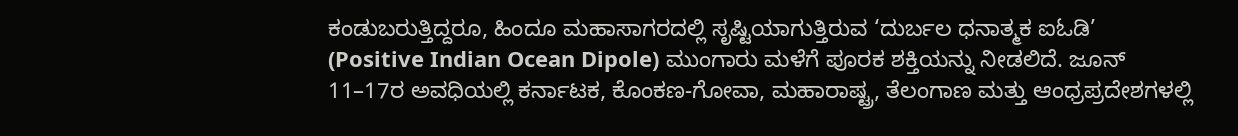ಕಂಡುಬರುತ್ತಿದ್ದರೂ, ಹಿಂದೂ ಮಹಾಸಾಗರದಲ್ಲಿ ಸೃಷ್ಟಿಯಾಗುತ್ತಿರುವ ‘ದುರ್ಬಲ ಧನಾತ್ಮಕ ಐಓಡಿ’ (Positive Indian Ocean Dipole) ಮುಂಗಾರು ಮಳೆಗೆ ಪೂರಕ ಶಕ್ತಿಯನ್ನು ನೀಡಲಿದೆ. ಜೂನ್ 11–17ರ ಅವಧಿಯಲ್ಲಿ ಕರ್ನಾಟಕ, ಕೊಂಕಣ-ಗೋವಾ, ಮಹಾರಾಷ್ಟ್ರ, ತೆಲಂಗಾಣ ಮತ್ತು ಆಂಧ್ರಪ್ರದೇಶಗಳಲ್ಲಿ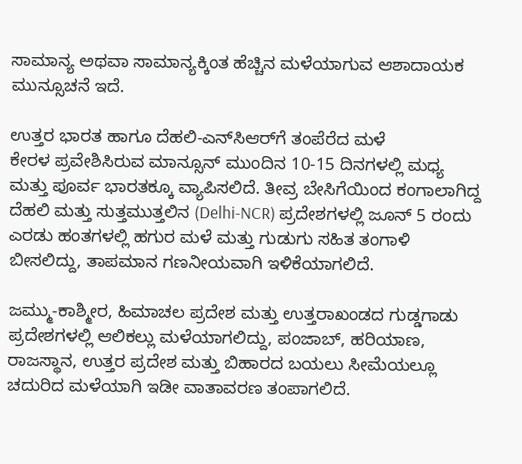ಸಾಮಾನ್ಯ ಅಥವಾ ಸಾಮಾನ್ಯಕ್ಕಿಂತ ಹೆಚ್ಚಿನ ಮಳೆಯಾಗುವ ಆಶಾದಾಯಕ ಮುನ್ಸೂಚನೆ ಇದೆ.

ಉತ್ತರ ಭಾರತ ಹಾಗೂ ದೆಹಲಿ-ಎನ್‌ಸಿಆರ್‌ಗೆ ತಂಪೆರೆದ ಮಳೆ
ಕೇರಳ ಪ್ರವೇಶಿಸಿರುವ ಮಾನ್ಸೂನ್ ಮುಂದಿನ 10-15 ದಿನಗಳಲ್ಲಿ ಮಧ್ಯ ಮತ್ತು ಪೂರ್ವ ಭಾರತಕ್ಕೂ ವ್ಯಾಪಿಸಲಿದೆ. ತೀವ್ರ ಬೇಸಿಗೆಯಿಂದ ಕಂಗಾಲಾಗಿದ್ದ ದೆಹಲಿ ಮತ್ತು ಸುತ್ತಮುತ್ತಲಿನ (Delhi-NCR) ಪ್ರದೇಶಗಳಲ್ಲಿ ಜೂನ್ 5 ರಂದು ಎರಡು ಹಂತಗಳಲ್ಲಿ ಹಗುರ ಮಳೆ ಮತ್ತು ಗುಡುಗು ಸಹಿತ ತಂಗಾಳಿ ಬೀಸಲಿದ್ದು, ತಾಪಮಾನ ಗಣನೀಯವಾಗಿ ಇಳಿಕೆಯಾಗಲಿದೆ.

ಜಮ್ಮು-ಕಾಶ್ಮೀರ, ಹಿಮಾಚಲ ಪ್ರದೇಶ ಮತ್ತು ಉತ್ತರಾಖಂಡದ ಗುಡ್ಡಗಾಡು ಪ್ರದೇಶಗಳಲ್ಲಿ ಆಲಿಕಲ್ಲು ಮಳೆಯಾಗಲಿದ್ದು, ಪಂಜಾಬ್, ಹರಿಯಾಣ, ರಾಜಸ್ಥಾನ, ಉತ್ತರ ಪ್ರದೇಶ ಮತ್ತು ಬಿಹಾರದ ಬಯಲು ಸೀಮೆಯಲ್ಲೂ ಚದುರಿದ ಮಳೆಯಾಗಿ ಇಡೀ ವಾತಾವರಣ ತಂಪಾಗಲಿದೆ.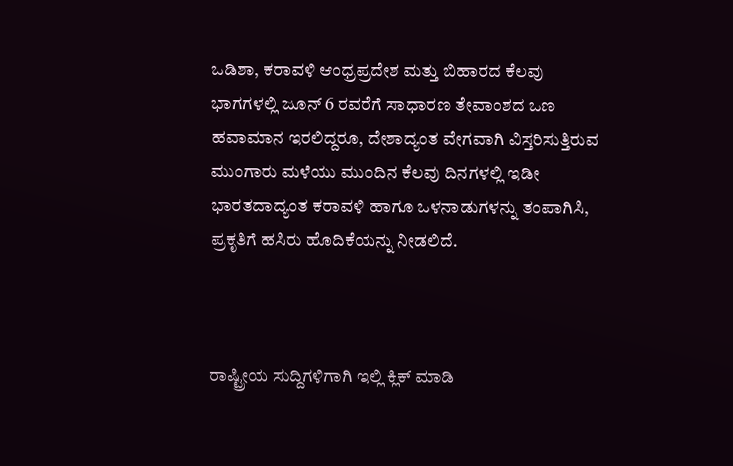ಒಡಿಶಾ, ಕರಾವಳಿ ಆಂಧ್ರಪ್ರದೇಶ ಮತ್ತು ಬಿಹಾರದ ಕೆಲವು ಭಾಗಗಳಲ್ಲಿ ಜೂನ್ 6 ರವರೆಗೆ ಸಾಧಾರಣ ತೇವಾಂಶದ ಒಣ ಹವಾಮಾನ ಇರಲಿದ್ದರೂ, ದೇಶಾದ್ಯಂತ ವೇಗವಾಗಿ ವಿಸ್ತರಿಸುತ್ತಿರುವ ಮುಂಗಾರು ಮಳೆಯು ಮುಂದಿನ ಕೆಲವು ದಿನಗಳಲ್ಲಿ ಇಡೀ ಭಾರತದಾದ್ಯಂತ ಕರಾವಳಿ ಹಾಗೂ ಒಳನಾಡುಗಳನ್ನು ತಂಪಾಗಿಸಿ, ಪ್ರಕೃತಿಗೆ ಹಸಿರು ಹೊದಿಕೆಯನ್ನು ನೀಡಲಿದೆ.



ರಾಷ್ಟ್ರೀಯ ಸುದ್ದಿಗಳಿಗಾಗಿ ಇಲ್ಲಿ ಕ್ಲಿಕ್ ಮಾಡಿ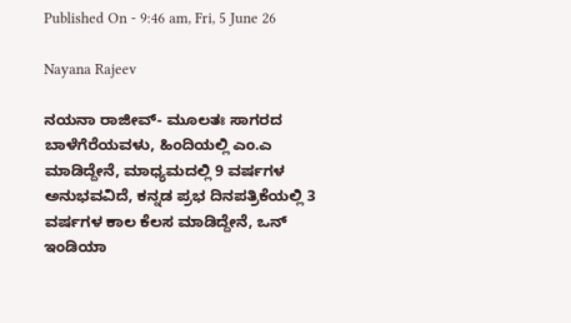Published On - 9:46 am, Fri, 5 June 26

Nayana Rajeev

ನಯನಾ ರಾಜೀವ್- ಮೂಲತಃ ಸಾಗರದ ಬಾಳೆಗೆರೆಯವಳು, ಹಿಂದಿಯಲ್ಲಿ ಎಂ.ಎ ಮಾಡಿದ್ದೇನೆ, ಮಾಧ್ಯಮದಲ್ಲಿ 9 ವರ್ಷಗಳ ಅನುಭವವಿದೆ, ಕನ್ನಡ ಪ್ರಭ ದಿನಪತ್ರಿಕೆಯಲ್ಲಿ 3 ವರ್ಷಗಳ ಕಾಲ ಕೆಲಸ ಮಾಡಿದ್ದೇನೆ, ಒನ್ ಇಂಡಿಯಾ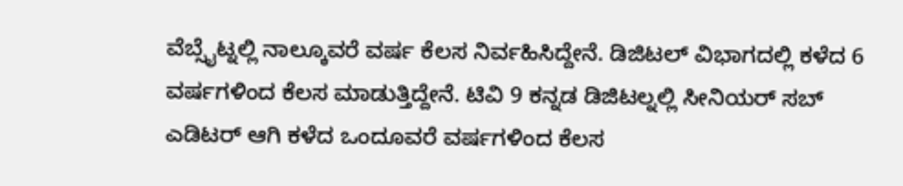ವೆಬ್ಸೈಟ್ನಲ್ಲಿ ನಾಲ್ಕೂವರೆ ವರ್ಷ ಕೆಲಸ ನಿರ್ವಹಿಸಿದ್ದೇನೆ. ಡಿಜಿಟಲ್ ವಿಭಾಗದಲ್ಲಿ ಕಳೆದ 6 ವರ್ಷಗಳಿಂದ ಕೆಲಸ ಮಾಡುತ್ತಿದ್ದೇನೆ. ಟಿವಿ 9 ಕನ್ನಡ ಡಿಜಿಟಲ್ನಲ್ಲಿ ಸೀನಿಯರ್ ಸಬ್ ಎಡಿಟರ್ ಆಗಿ ಕಳೆದ ಒಂದೂವರೆ ವರ್ಷಗಳಿಂದ ಕೆಲಸ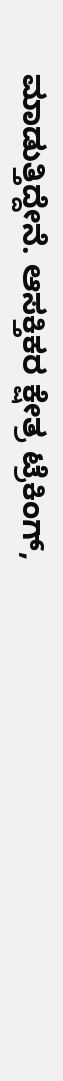ಮಾಡುತ್ತಿದ್ದೇನೆ. ಆಸಕ್ತಿಕರ ಕ್ಷೇತ್ರ ಟ್ರೆಕಿಂಗ್,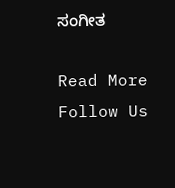ಸಂಗೀತ

Read More
Follow Us